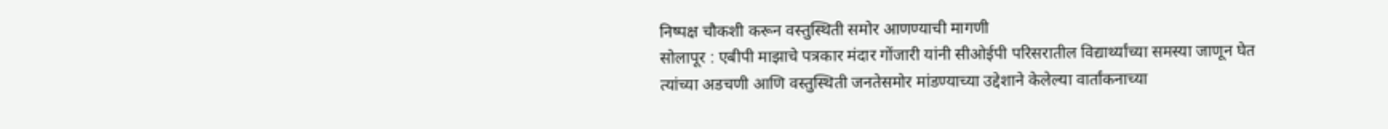निष्पक्ष चौकशी करून वस्तुस्थिती समोर आणण्याची मागणी
सोलापूर : एबीपी माझाचे पत्रकार मंदार गोंजारी यांनी सीओईपी परिसरातील विद्यार्थ्यांच्या समस्या जाणून घेत त्यांच्या अडचणी आणि वस्तुस्थिती जनतेसमोर मांडण्याच्या उद्देशाने केलेल्या वार्तांकनाच्या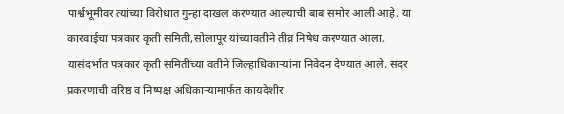पार्श्वभूमीवर त्यांच्या विरोधात गुन्हा दाखल करण्यात आल्याची बाब समोर आली आहे. या कारवाईचा पत्रकार कृती समिती,सोलापूर यांच्यावतीने तीव्र निषेध करण्यात आला.
यासंदर्भात पत्रकार कृती समितीच्या वतीने जिल्हाधिकाऱ्यांना निवेदन देण्यात आले. सदर प्रकरणाची वरिष्ठ व निष्पक्ष अधिकाऱ्यामार्फत कायदेशीर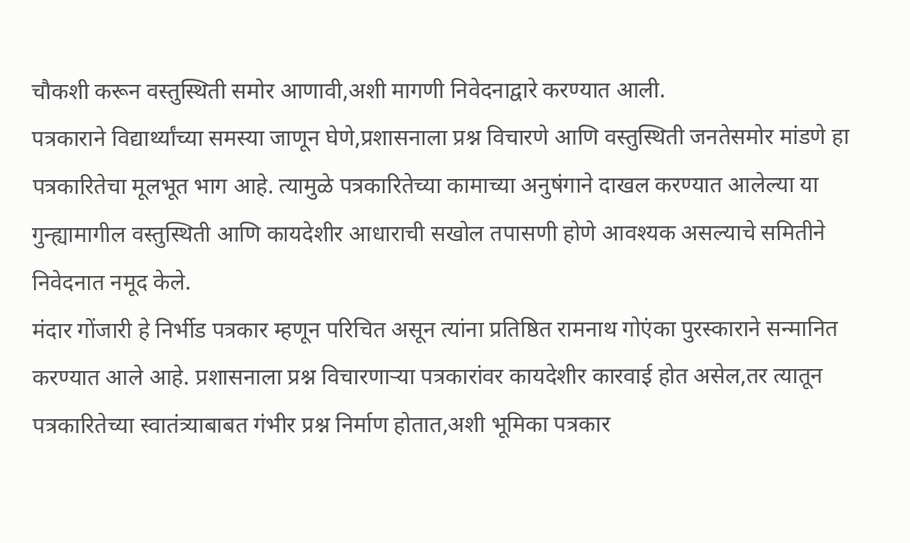चौकशी करून वस्तुस्थिती समोर आणावी,अशी मागणी निवेदनाद्वारे करण्यात आली.
पत्रकाराने विद्यार्थ्यांच्या समस्या जाणून घेणे,प्रशासनाला प्रश्न विचारणे आणि वस्तुस्थिती जनतेसमोर मांडणे हा पत्रकारितेचा मूलभूत भाग आहे. त्यामुळे पत्रकारितेच्या कामाच्या अनुषंगाने दाखल करण्यात आलेल्या या गुन्ह्यामागील वस्तुस्थिती आणि कायदेशीर आधाराची सखोल तपासणी होणे आवश्यक असल्याचे समितीने निवेदनात नमूद केले.
मंदार गोंजारी हे निर्भीड पत्रकार म्हणून परिचित असून त्यांना प्रतिष्ठित रामनाथ गोएंका पुरस्काराने सन्मानित करण्यात आले आहे. प्रशासनाला प्रश्न विचारणाऱ्या पत्रकारांवर कायदेशीर कारवाई होत असेल,तर त्यातून पत्रकारितेच्या स्वातंत्र्याबाबत गंभीर प्रश्न निर्माण होतात,अशी भूमिका पत्रकार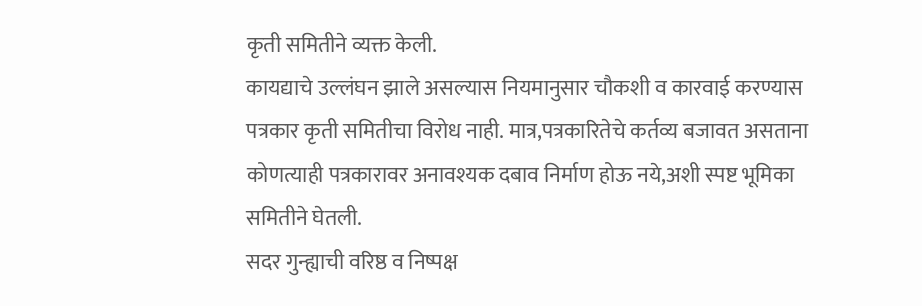कृती समितीने व्यक्त केली.
कायद्याचे उल्लंघन झाले असल्यास नियमानुसार चौकशी व कारवाई करण्यास पत्रकार कृती समितीचा विरोध नाही. मात्र,पत्रकारितेचे कर्तव्य बजावत असताना कोणत्याही पत्रकारावर अनावश्यक दबाव निर्माण होऊ नये,अशी स्पष्ट भूमिका समितीने घेतली.
सदर गुन्ह्याची वरिष्ठ व निष्पक्ष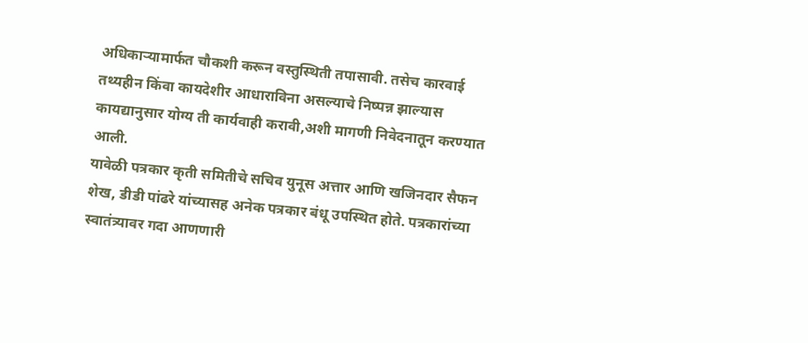अधिकाऱ्यामार्फत चौकशी करून वस्तुस्थिती तपासावी. तसेच कारवाई तथ्यहीन किंवा कायदेशीर आधाराविना असल्याचे निष्पन्न झाल्यास कायद्यानुसार योग्य ती कार्यवाही करावी,अशी मागणी निवेदनातून करण्यात आली.
यावेळी पत्रकार कृती समितीचे सचिव युनूस अत्तार आणि खजिनदार सैफन शेख, डीडी पांढरे यांच्यासह अनेक पत्रकार बंधू उपस्थित होते. पत्रकारांच्या स्वातंत्र्यावर गदा आणणारी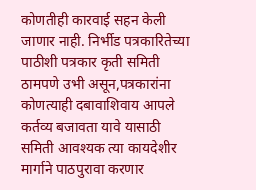कोणतीही कारवाई सहन केली जाणार नाही. निर्भीड पत्रकारितेच्या पाठीशी पत्रकार कृती समिती ठामपणे उभी असून,पत्रकारांना कोणत्याही दबावाशिवाय आपले कर्तव्य बजावता यावे यासाठी समिती आवश्यक त्या कायदेशीर मार्गाने पाठपुरावा करणार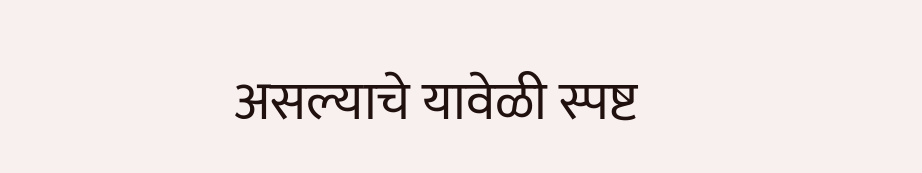असल्याचे यावेळी स्पष्ट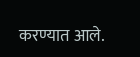करण्यात आले.